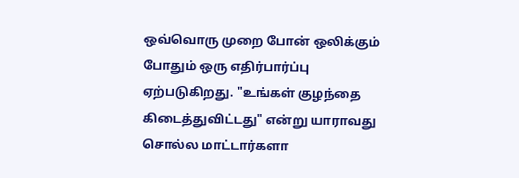ஒவ்வொரு முறை போன் ஒலிக்கும் போதும் ஒரு எதிர்பார்ப்பு ஏற்படுகிறது. "உங்கள் குழந்தை கிடைத்துவிட்டது" என்று யாராவது சொல்ல மாட்டார்களா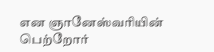என ஞானேஸ்வரியின் பெற்றோர்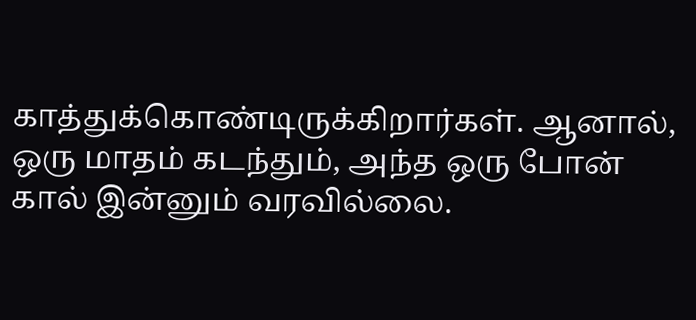காத்துக்கொண்டிருக்கிறார்கள். ஆனால், ஒரு மாதம் கடந்தும், அந்த ஒரு போன் கால் இன்னும் வரவில்லை.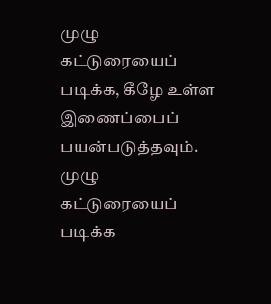முழு கட்டுரையைப் படிக்க, கீழே உள்ள இணைப்பைப் பயன்படுத்தவும்.
முழு கட்டுரையைப் படிக்க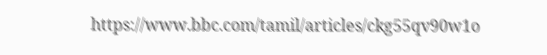https://www.bbc.com/tamil/articles/ckg55qv90w1o